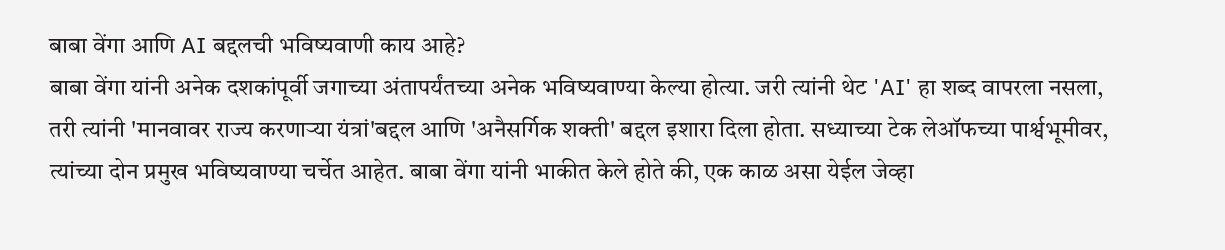बाबा वेंगा आणि AI बद्दलची भविष्यवाणी काय आहे?
बाबा वेंगा यांनी अनेक दशकांपूर्वी जगाच्या अंतापर्यंतच्या अनेक भविष्यवाण्या केल्या होत्या. जरी त्यांनी थेट 'AI' हा शब्द वापरला नसला, तरी त्यांनी 'मानवावर राज्य करणाऱ्या यंत्रां'बद्दल आणि 'अनैसर्गिक शक्ती' बद्दल इशारा दिला होता. सध्याच्या टेक लेऑफच्या पार्श्वभूमीवर, त्यांच्या दोन प्रमुख भविष्यवाण्या चर्चेत आहेत. बाबा वेंगा यांनी भाकीत केले होते की, एक काळ असा येईल जेव्हा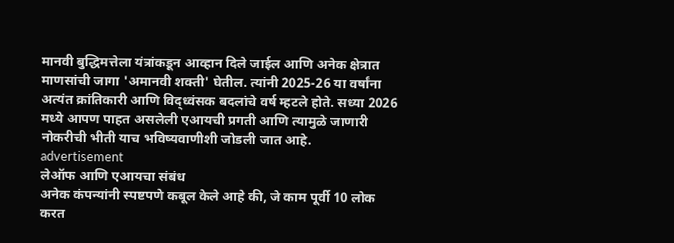मानवी बुद्धिमत्तेला यंत्रांकडून आव्हान दिले जाईल आणि अनेक क्षेत्रात माणसांची जागा 'अमानवी शक्ती' घेतील. त्यांनी 2025-26 या वर्षांना अत्यंत क्रांतिकारी आणि विद्ध्वंसक बदलांचे वर्ष म्हटले होते. सध्या 2026 मध्ये आपण पाहत असलेली एआयची प्रगती आणि त्यामुळे जाणारी नोकरीची भीती याच भविष्यवाणीशी जोडली जात आहे.
advertisement
लेऑफ आणि एआयचा संबंध
अनेक कंपन्यांनी स्पष्टपणे कबूल केले आहे की, जे काम पूर्वी 10 लोक करत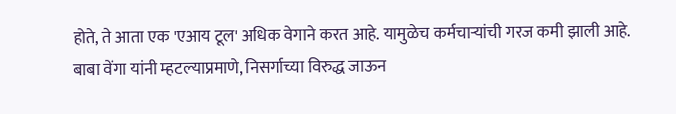होते, ते आता एक 'एआय टूल' अधिक वेगाने करत आहे. यामुळेच कर्मचाऱ्यांची गरज कमी झाली आहे. बाबा वेंगा यांनी म्हटल्याप्रमाणे, निसर्गाच्या विरुद्ध जाऊन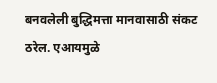बनवलेली बुद्धिमत्ता मानवासाठी संकट ठरेल. एआयमुळे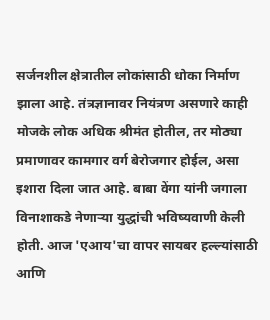सर्जनशील क्षेत्रातील लोकांसाठी धोका निर्माण झाला आहे. तंत्रज्ञानावर नियंत्रण असणारे काही मोजके लोक अधिक श्रीमंत होतील, तर मोठ्या प्रमाणावर कामगार वर्ग बेरोजगार होईल, असा इशारा दिला जात आहे. बाबा वेंगा यांनी जगाला विनाशाकडे नेणाऱ्या युद्धांची भविष्यवाणी केली होती. आज 'एआय'चा वापर सायबर हल्ल्यांसाठी आणि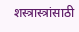शस्त्रास्त्रांसाठी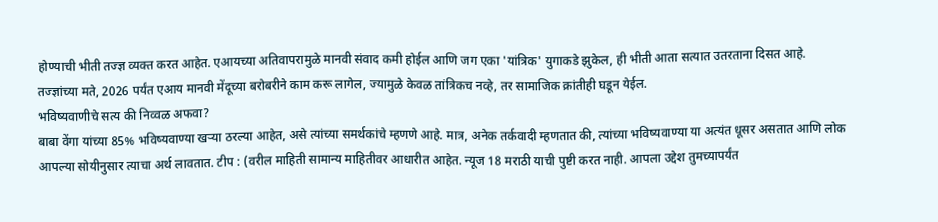होण्याची भीती तज्ज्ञ व्यक्त करत आहेत. एआयच्या अतिवापरामुळे मानवी संवाद कमी होईल आणि जग एका 'यांत्रिक' युगाकडे झुकेल, ही भीती आता सत्यात उतरताना दिसत आहे. तज्ज्ञांच्या मते, 2026 पर्यंत एआय मानवी मेंदूच्या बरोबरीने काम करू लागेल, ज्यामुळे केवळ तांत्रिकच नव्हे, तर सामाजिक क्रांतीही घडून येईल.
भविष्यवाणीचे सत्य की निव्वळ अफवा?
बाबा वेंगा यांच्या 85% भविष्यवाण्या खऱ्या ठरल्या आहेत, असे त्यांच्या समर्थकांचे म्हणणे आहे. मात्र, अनेक तर्कवादी म्हणतात की, त्यांच्या भविष्यवाण्या या अत्यंत धूसर असतात आणि लोक आपल्या सोयीनुसार त्याचा अर्थ लावतात. टीप : (वरील माहिती सामान्य माहितीवर आधारीत आहेत. न्यूज 18 मराठी याची पुष्टी करत नाही. आपला उद्देश तुमच्यापर्यंत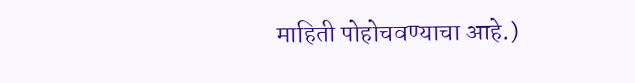माहिती पोहोचवण्याचा आहे.)